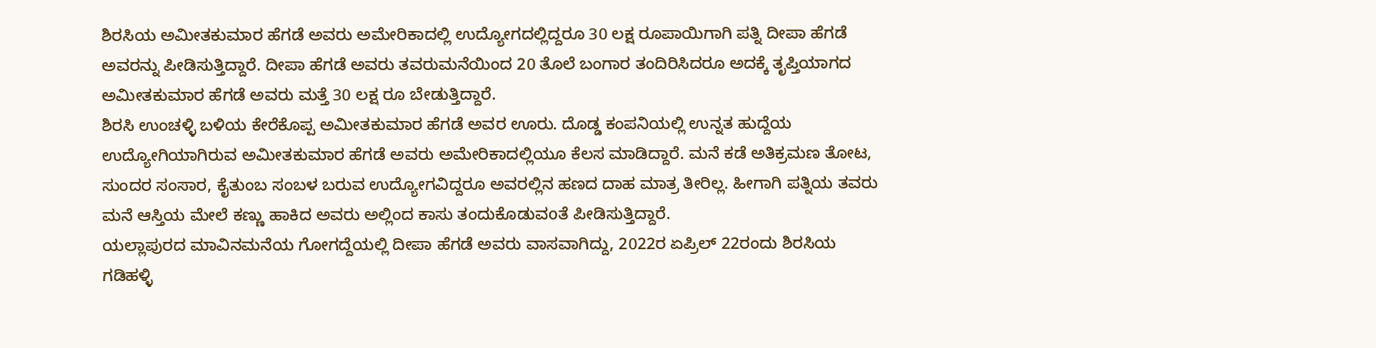ಶಿರಸಿಯ ಅಮೀತಕುಮಾರ ಹೆಗಡೆ ಅವರು ಅಮೇರಿಕಾದಲ್ಲಿ ಉದ್ಯೋಗದಲ್ಲಿದ್ದರೂ 30 ಲಕ್ಷ ರೂಪಾಯಿಗಾಗಿ ಪತ್ನಿ ದೀಪಾ ಹೆಗಡೆ ಅವರನ್ನು ಪೀಡಿಸುತ್ತಿದ್ದಾರೆ. ದೀಪಾ ಹೆಗಡೆ ಅವರು ತವರುಮನೆಯಿಂದ 20 ತೊಲೆ ಬಂಗಾರ ತಂದಿರಿಸಿದರೂ ಅದಕ್ಕೆ ತೃಪ್ತಿಯಾಗದ ಅಮೀತಕುಮಾರ ಹೆಗಡೆ ಅವರು ಮತ್ತೆ 30 ಲಕ್ಷ ರೂ ಬೇಡುತ್ತಿದ್ದಾರೆ.
ಶಿರಸಿ ಉಂಚಳ್ಳಿ ಬಳಿಯ ಕೇರೆಕೊಪ್ಪ ಅಮೀತಕುಮಾರ ಹೆಗಡೆ ಅವರ ಊರು. ದೊಡ್ಡ ಕಂಪನಿಯಲ್ಲಿ ಉನ್ನತ ಹುದ್ದೆಯ ಉದ್ಯೋಗಿಯಾಗಿರುವ ಅಮೀತಕುಮಾರ ಹೆಗಡೆ ಅವರು ಅಮೇರಿಕಾದಲ್ಲಿಯೂ ಕೆಲಸ ಮಾಡಿದ್ದಾರೆ. ಮನೆ ಕಡೆ ಅತಿಕ್ರಮಣ ತೋಟ, ಸುಂದರ ಸಂಸಾರ, ಕೈತುಂಬ ಸಂಬಳ ಬರುವ ಉದ್ಯೋಗವಿದ್ದರೂ ಅವರಲ್ಲಿನ ಹಣದ ದಾಹ ಮಾತ್ರ ತೀರಿಲ್ಲ. ಹೀಗಾಗಿ ಪತ್ನಿಯ ತವರು ಮನೆ ಆಸ್ತಿಯ ಮೇಲೆ ಕಣ್ಣು ಹಾಕಿದ ಅವರು ಅಲ್ಲಿಂದ ಕಾಸು ತಂದುಕೊಡುವoತೆ ಪೀಡಿಸುತ್ತಿದ್ದಾರೆ.
ಯಲ್ಲಾಪುರದ ಮಾವಿನಮನೆಯ ಗೋಗದ್ದೆಯಲ್ಲಿ ದೀಪಾ ಹೆಗಡೆ ಅವರು ವಾಸವಾಗಿದ್ದು, 2022ರ ಏಪ್ರಿಲ್ 22ರಂದು ಶಿರಸಿಯ ಗಡಿಹಳ್ಳಿ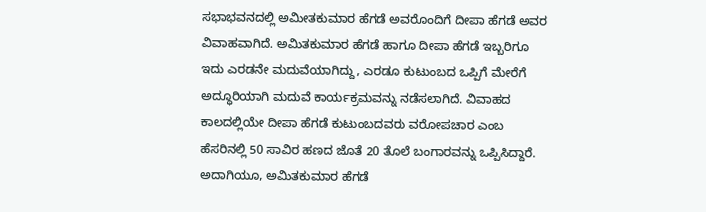ಸಭಾಭವನದಲ್ಲಿ ಅಮೀತಕುಮಾರ ಹೆಗಡೆ ಅವರೊಂದಿಗೆ ದೀಪಾ ಹೆಗಡೆ ಅವರ ವಿವಾಹವಾಗಿದೆ. ಅಮಿತಕುಮಾರ ಹೆಗಡೆ ಹಾಗೂ ದೀಪಾ ಹೆಗಡೆ ಇಬ್ಬರಿಗೂ ಇದು ಎರಡನೇ ಮದುವೆಯಾಗಿದ್ದು, ಎರಡೂ ಕುಟುಂಬದ ಒಪ್ಪಿಗೆ ಮೇರೆಗೆ ಅದ್ಧೂರಿಯಾಗಿ ಮದುವೆ ಕಾರ್ಯಕ್ರಮವನ್ನು ನಡೆಸಲಾಗಿದೆ. ವಿವಾಹದ ಕಾಲದಲ್ಲಿಯೇ ದೀಪಾ ಹೆಗಡೆ ಕುಟುಂಬದವರು ವರೋಪಚಾರ ಎಂಬ ಹೆಸರಿನಲ್ಲಿ 50 ಸಾವಿರ ಹಣದ ಜೊತೆ 20 ತೊಲೆ ಬಂಗಾರವನ್ನು ಒಪ್ಪಿಸಿದ್ದಾರೆ. ಅದಾಗಿಯೂ, ಅಮಿತಕುಮಾರ ಹೆಗಡೆ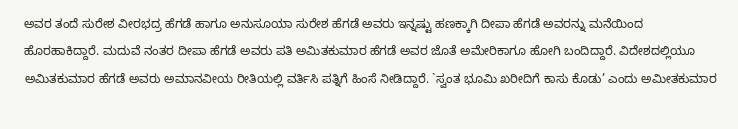ಅವರ ತಂದೆ ಸುರೇಶ ವೀರಭದ್ರ ಹೆಗಡೆ ಹಾಗೂ ಅನುಸೂಯಾ ಸುರೇಶ ಹೆಗಡೆ ಅವರು ಇನ್ನಷ್ಟು ಹಣಕ್ಕಾಗಿ ದೀಪಾ ಹೆಗಡೆ ಅವರನ್ನು ಮನೆಯಿಂದ ಹೊರಹಾಕಿದ್ದಾರೆ. ಮದುವೆ ನಂತರ ದೀಪಾ ಹೆಗಡೆ ಅವರು ಪತಿ ಅಮಿತಕುಮಾರ ಹೆಗಡೆ ಅವರ ಜೊತೆ ಅಮೇರಿಕಾಗೂ ಹೋಗಿ ಬಂದಿದ್ದಾರೆ. ವಿದೇಶದಲ್ಲಿಯೂ ಅಮಿತಕುಮಾರ ಹೆಗಡೆ ಅವರು ಅಮಾನವೀಯ ರೀತಿಯಲ್ಲಿ ವರ್ತಿಸಿ ಪತ್ನಿಗೆ ಹಿಂಸೆ ನೀಡಿದ್ದಾರೆ. `ಸ್ವಂತ ಭೂಮಿ ಖರೀದಿಗೆ ಕಾಸು ಕೊಡು’ ಎಂದು ಅಮೀತಕುಮಾರ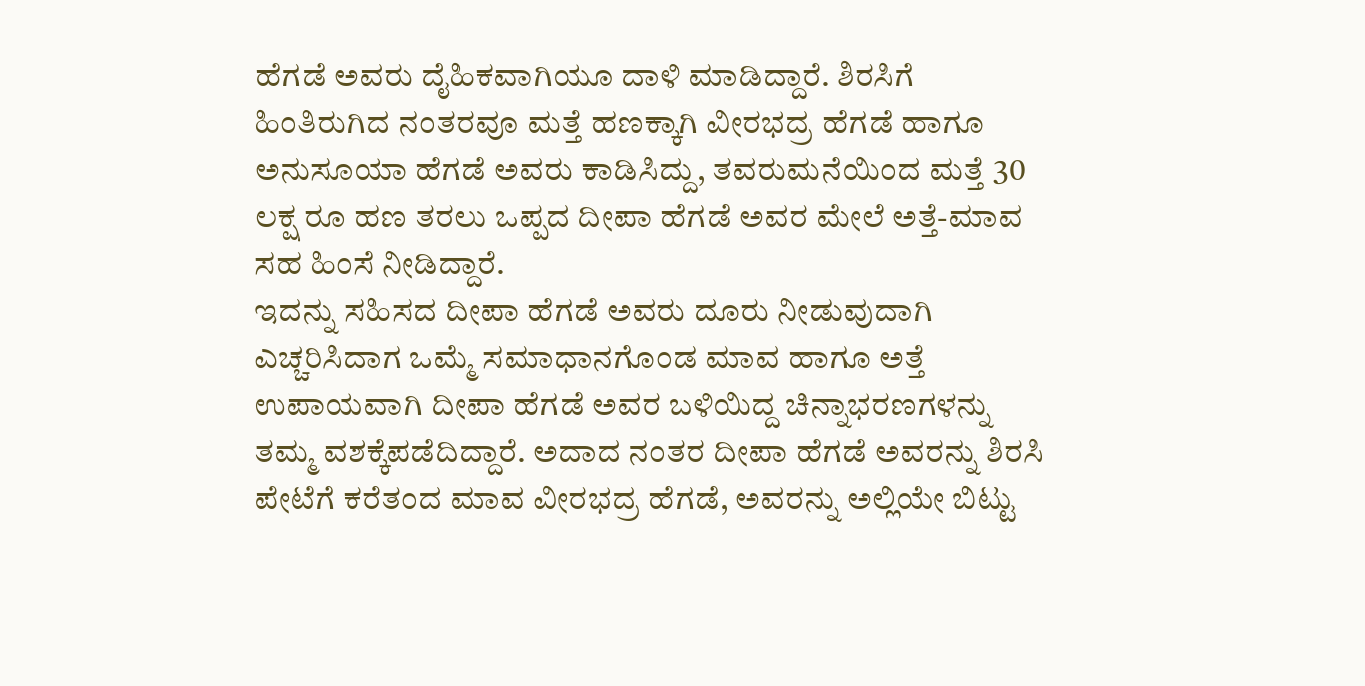ಹೆಗಡೆ ಅವರು ದೈಹಿಕವಾಗಿಯೂ ದಾಳಿ ಮಾಡಿದ್ದಾರೆ. ಶಿರಸಿಗೆ ಹಿಂತಿರುಗಿದ ನಂತರವೂ ಮತ್ತೆ ಹಣಕ್ಕಾಗಿ ವೀರಭದ್ರ ಹೆಗಡೆ ಹಾಗೂ ಅನುಸೂಯಾ ಹೆಗಡೆ ಅವರು ಕಾಡಿಸಿದ್ದು, ತವರುಮನೆಯಿಂದ ಮತ್ತೆ 30 ಲಕ್ಷ ರೂ ಹಣ ತರಲು ಒಪ್ಪದ ದೀಪಾ ಹೆಗಡೆ ಅವರ ಮೇಲೆ ಅತ್ತೆ-ಮಾವ ಸಹ ಹಿಂಸೆ ನೀಡಿದ್ದಾರೆ.
ಇದನ್ನು ಸಹಿಸದ ದೀಪಾ ಹೆಗಡೆ ಅವರು ದೂರು ನೀಡುವುದಾಗಿ ಎಚ್ಚರಿಸಿದಾಗ ಒಮ್ಮೆ ಸಮಾಧಾನಗೊಂಡ ಮಾವ ಹಾಗೂ ಅತ್ತೆ ಉಪಾಯವಾಗಿ ದೀಪಾ ಹೆಗಡೆ ಅವರ ಬಳಿಯಿದ್ದ ಚಿನ್ನಾಭರಣಗಳನ್ನು ತಮ್ಮ ವಶಕ್ಕೆಪಡೆದಿದ್ದಾರೆ. ಅದಾದ ನಂತರ ದೀಪಾ ಹೆಗಡೆ ಅವರನ್ನು ಶಿರಸಿ ಪೇಟೆಗೆ ಕರೆತಂದ ಮಾವ ವೀರಭದ್ರ ಹೆಗಡೆ, ಅವರನ್ನು ಅಲ್ಲಿಯೇ ಬಿಟ್ಟು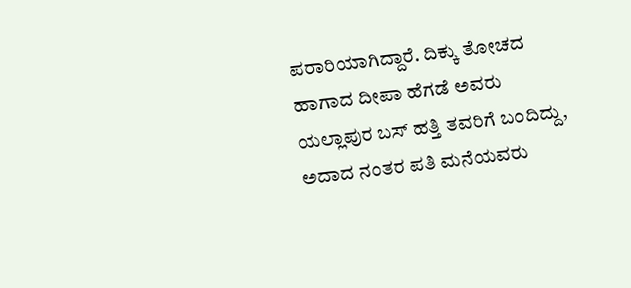ಪರಾರಿಯಾಗಿದ್ದಾರೆ. ದಿಕ್ಕು ತೋಚದ ಹಾಗಾದ ದೀಪಾ ಹೆಗಡೆ ಅವರು ಯಲ್ಲಾಪುರ ಬಸ್ ಹತ್ತಿ ತವರಿಗೆ ಬಂದಿದ್ದು, ಅದಾದ ನಂತರ ಪತಿ ಮನೆಯವರು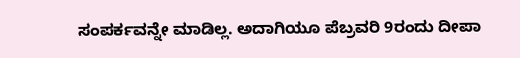ಸಂಪರ್ಕವನ್ನೇ ಮಾಡಿಲ್ಲ. ಅದಾಗಿಯೂ ಪೆಬ್ರವರಿ 9ರಂದು ದೀಪಾ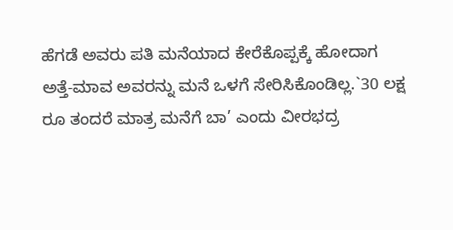ಹೆಗಡೆ ಅವರು ಪತಿ ಮನೆಯಾದ ಕೇರೆಕೊಪ್ಪಕ್ಕೆ ಹೋದಾಗ ಅತ್ತೆ-ಮಾವ ಅವರನ್ನು ಮನೆ ಒಳಗೆ ಸೇರಿಸಿಕೊಂಡಿಲ್ಲ.`30 ಲಕ್ಷ ರೂ ತಂದರೆ ಮಾತ್ರ ಮನೆಗೆ ಬಾ’ ಎಂದು ವೀರಭದ್ರ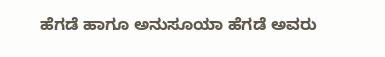ಹೆಗಡೆ ಹಾಗೂ ಅನುಸೂಯಾ ಹೆಗಡೆ ಅವರು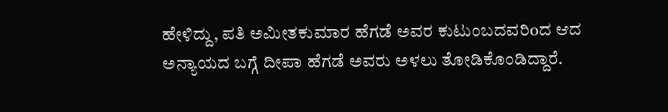ಹೇಳಿದ್ದು, ಪತಿ ಅಮೀತಕುಮಾರ ಹೆಗಡೆ ಅವರ ಕುಟುಂಬದವರಿoದ ಆದ ಅನ್ಯಾಯದ ಬಗ್ಗೆ ದೀಪಾ ಹೆಗಡೆ ಅವರು ಅಳಲು ತೋಡಿಕೊಂಡಿದ್ದಾರೆ.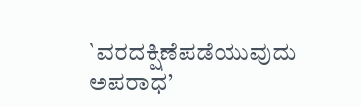`ವರದಕ್ಷಿಣೆಪಡೆಯುವುದು ಅಪರಾಧ’